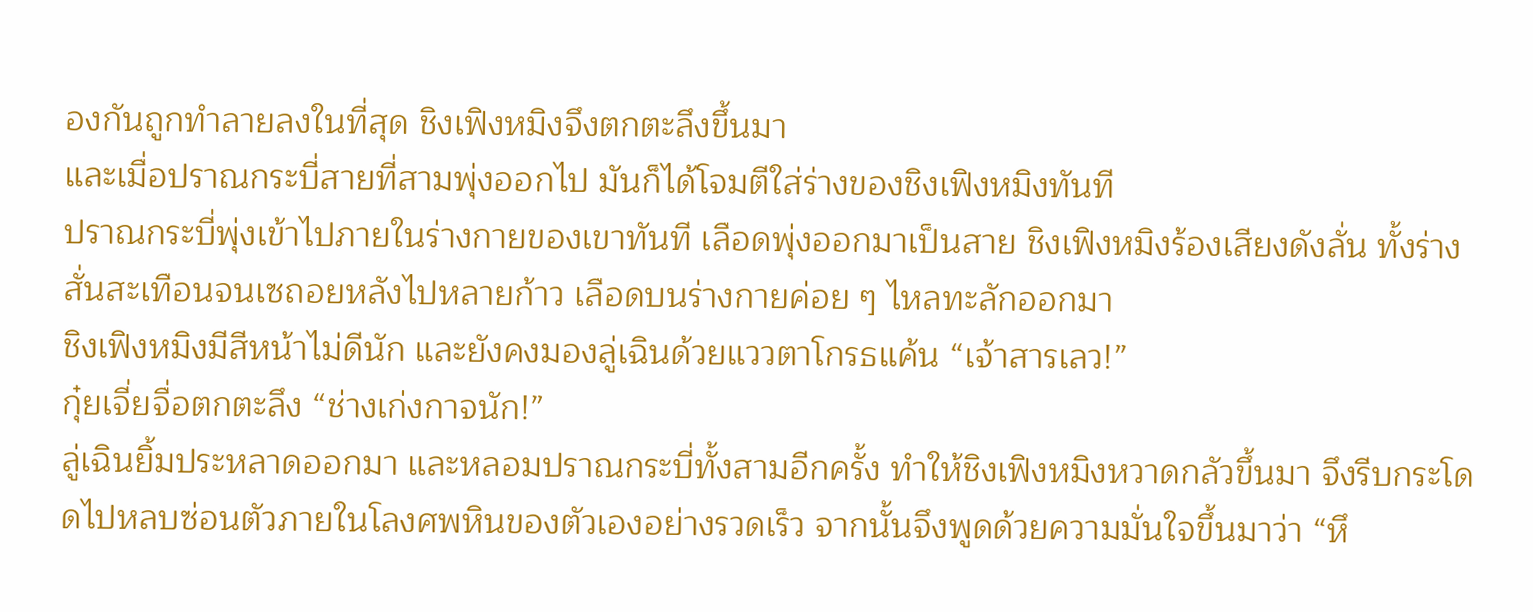องกันถูกทำลายลงในที่สุด ชิงเฟิงหมิงจึงตกตะลึงขึ้นมา
และเมื่อปราณกระบี่สายที่สามพุ่งออกไป มันก็ได้โจมตีใส่ร่างของชิงเฟิงหมิงทันที
ปราณกระบี่พุ่งเข้าไปภายในร่างกายของเขาทันที เลือดพุ่งออกมาเป็นสาย ชิงเฟิงหมิงร้องเสียงดังลั่น ทั้งร่างสั่นสะเทือนจนเซถอยหลังไปหลายก้าว เลือดบนร่างกายค่อย ๆ ไหลทะลักออกมา
ชิงเฟิงหมิงมีสีหน้าไม่ดีนัก และยังคงมองลู่เฉินด้วยแววตาโกรธแค้น “เจ้าสารเลว!”
กุ๋ยเจี่ยจื่อตกตะลึง “ช่างเก่งกาจนัก!”
ลู่เฉินยิ้มประหลาดออกมา และหลอมปราณกระบี่ทั้งสามอีกครั้ง ทำให้ชิงเฟิงหมิงหวาดกลัวขึ้นมา จึงรีบกระโดดไปหลบซ่อนตัวภายในโลงศพหินของตัวเองอย่างรวดเร็ว จากนั้นจึงพูดด้วยความมั่นใจขึ้นมาว่า “หึ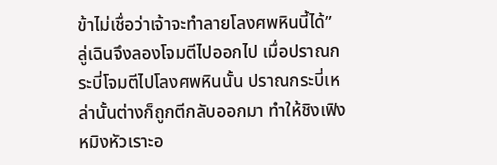ข้าไม่เชื่อว่าเจ้าจะทำลายโลงศพหินนี้ได้”
ลู่เฉินจึงลองโจมตีไปออกไป เมื่อปราณกระบี่โจมตีไปโลงศพหินนั้น ปราณกระบี่เหล่านั้นต่างก็ถูกตีกลับออกมา ทำให้ชิงเฟิงหมิงหัวเราะอ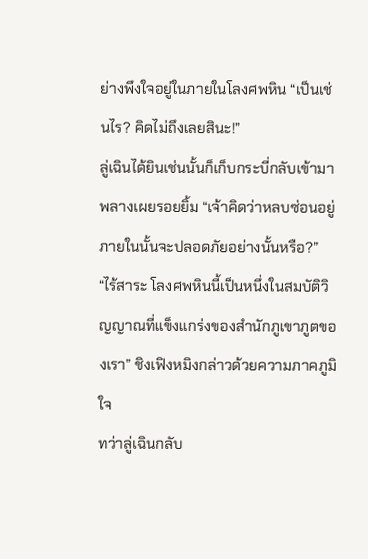ย่างพึงใจอยู่ในภายในโลงศพหิน “เป็นเช่นไร? คิดไม่ถึงเลยสินะ!”
ลู่เฉินได้ยินเช่นนั้นก็เก็บกระบี่กลับเข้ามาพลางเผยรอยยิ้ม “เจ้าคิดว่าหลบซ่อนอยู่ภายในนั้นจะปลอดภัยอย่างนั้นหรือ?”
“ไร้สาระ โลงศพหินนี้เป็นหนึ่งในสมบัติวิญญาณที่แข็งแกร่งของสำนักภูเขาภูตของเรา” ชิงเฟิงหมิงกล่าวด้วยความภาคภูมิใจ
ทว่าลู่เฉินกลับ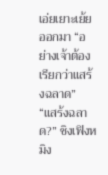เอ่ยเยาะเย้ยออกมา “อย่างเจ้าต้องเรียกว่าแสร้งฉลาด”
“แสร้งฉลาด?” ชิงเฟิงหมิง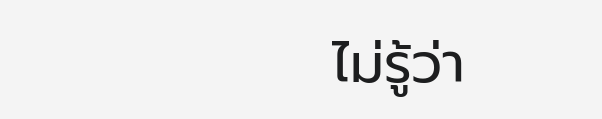ไม่รู้ว่า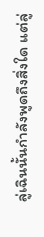ลู่เฉินนั้นกำลังพูดถึงสิ่งใด แต่ลู่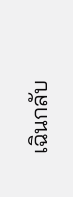เฉินกลับ